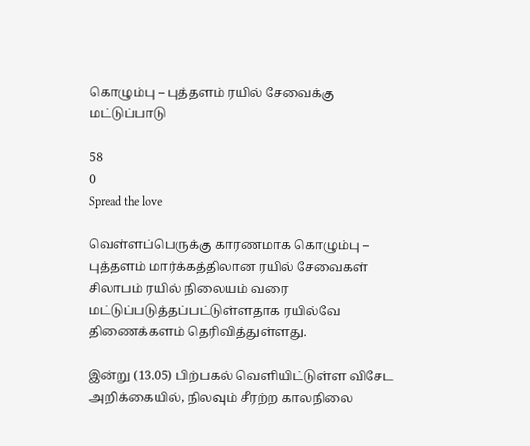கொழும்பு – புத்தளம் ரயில் சேவைக்கு மட்டுப்பாடு

58
0
Spread the love

வெள்ளப்பெருக்கு காரணமாக கொழும்பு – புத்தளம் மார்க்கத்திலான ரயில் சேவைகள் சிலாபம் ரயில் நிலையம் வரை மட்டுப்படுத்தப்பட்டுள்ளதாக ரயில்வே திணைக்களம் தெரிவித்துள்ளது.

இன்று (13.05) பிற்பகல் வெளியிட்டுள்ள விசேட அறிக்கையில், நிலவும் சீரற்ற காலநிலை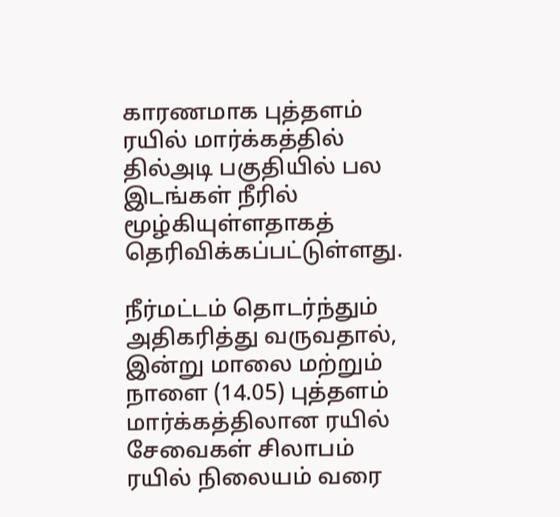காரணமாக புத்தளம் ரயில் மார்க்கத்தில் தில்அடி பகுதியில் பல இடங்கள் நீரில் மூழ்கியுள்ளதாகத் தெரிவிக்கப்பட்டுள்ளது.

நீர்மட்டம் தொடர்ந்தும் அதிகரித்து வருவதால், இன்று மாலை மற்றும் நாளை (14.05) புத்தளம் மார்க்கத்திலான ரயில் சேவைகள் சிலாபம் ரயில் நிலையம் வரை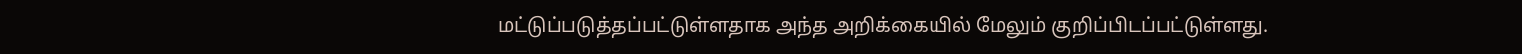மட்டுப்படுத்தப்பட்டுள்ளதாக அந்த அறிக்கையில் மேலும் குறிப்பிடப்பட்டுள்ளது.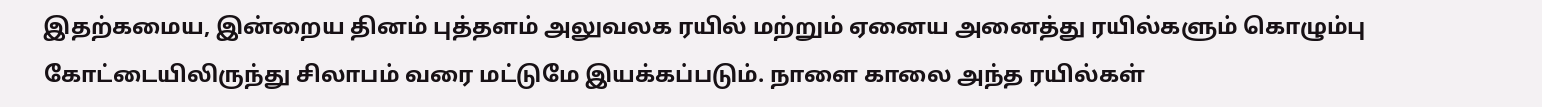இதற்கமைய, இன்றைய தினம் புத்தளம் அலுவலக ரயில் மற்றும் ஏனைய அனைத்து ரயில்களும் கொழும்பு கோட்டையிலிருந்து சிலாபம் வரை மட்டுமே இயக்கப்படும். நாளை காலை அந்த ரயில்கள்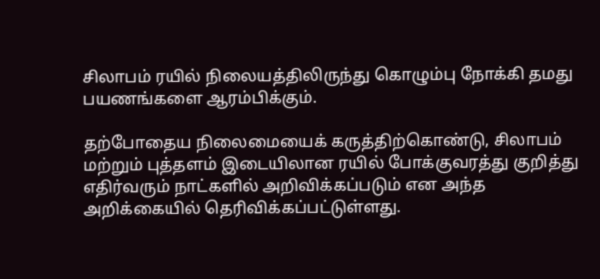சிலாபம் ரயில் நிலையத்திலிருந்து கொழும்பு நோக்கி தமது பயணங்களை ஆரம்பிக்கும்.

தற்போதைய நிலைமையைக் கருத்திற்கொண்டு, சிலாபம் மற்றும் புத்தளம் இடையிலான ரயில் போக்குவரத்து குறித்து எதிர்வரும் நாட்களில் அறிவிக்கப்படும் என அந்த அறிக்கையில் தெரிவிக்கப்பட்டுள்ளது.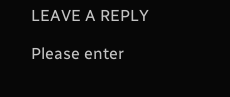LEAVE A REPLY

Please enter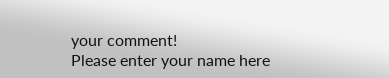your comment!
Please enter your name here